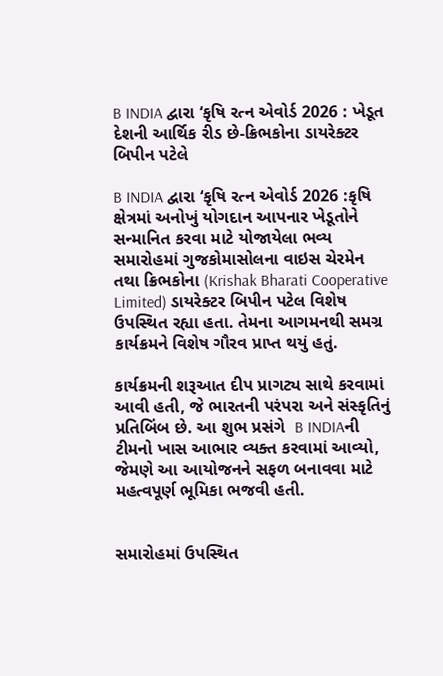B INDIA દ્વારા ‘કૃષિ રત્ન એવોર્ડ 2026 : ખેડૂત દેશની આર્થિક રીડ છે-ક્રિભકોના ડાયરેક્ટર બિપીન પટેલે

B INDIA દ્વારા ‘કૃષિ રત્ન એવોર્ડ 2026 :કૃષિ ક્ષેત્રમાં અનોખું યોગદાન આપનાર ખેડૂતોને સન્માનિત કરવા માટે યોજાયેલા ભવ્ય સમારોહમાં ગુજકોમાસોલના વાઇસ ચેરમેન તથા ક્રિભકોના (Krishak Bharati Cooperative Limited) ડાયરેક્ટર બિપીન પટેલ વિશેષ ઉપસ્થિત રહ્યા હતા. તેમના આગમનથી સમગ્ર કાર્યક્રમને વિશેષ ગૌરવ પ્રાપ્ત થયું હતું.

કાર્યક્રમની શરૂઆત દીપ પ્રાગટ્ય સાથે કરવામાં આવી હતી, જે ભારતની પરંપરા અને સંસ્કૃતિનું પ્રતિબિંબ છે. આ શુભ પ્રસંગે  B INDIAની ટીમનો ખાસ આભાર વ્યક્ત કરવામાં આવ્યો, જેમણે આ આયોજનને સફળ બનાવવા માટે મહત્વપૂર્ણ ભૂમિકા ભજવી હતી.


સમારોહમાં ઉપસ્થિત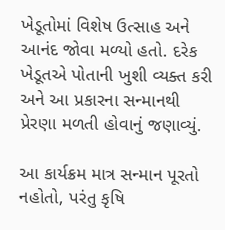ખેડૂતોમાં વિશેષ ઉત્સાહ અને આનંદ જોવા મળ્યો હતો. દરેક ખેડૂતએ પોતાની ખુશી વ્યક્ત કરી અને આ પ્રકારના સન્માનથી પ્રેરણા મળતી હોવાનું જણાવ્યું.

આ કાર્યક્રમ માત્ર સન્માન પૂરતો નહોતો, પરંતુ કૃષિ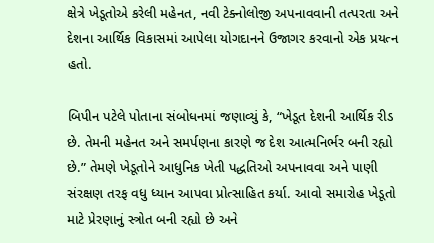ક્ષેત્રે ખેડૂતોએ કરેલી મહેનત, નવી ટેક્નોલોજી અપનાવવાની તત્પરતા અને દેશના આર્થિક વિકાસમાં આપેલા યોગદાનને ઉજાગર કરવાનો એક પ્રયત્ન હતો.

બિપીન પટેલે પોતાના સંબોધનમાં જણાવ્યું કે, “ખેડૂત દેશની આર્થિક રીડ છે. તેમની મહેનત અને સમર્પણના કારણે જ દેશ આત્મનિર્ભર બની રહ્યો છે.” તેમણે ખેડૂતોને આધુનિક ખેતી પદ્ધતિઓ અપનાવવા અને પાણી સંરક્ષણ તરફ વધુ ધ્યાન આપવા પ્રોત્સાહિત કર્યા. આવો સમારોહ ખેડૂતો માટે પ્રેરણાનું સ્ત્રોત બની રહ્યો છે અને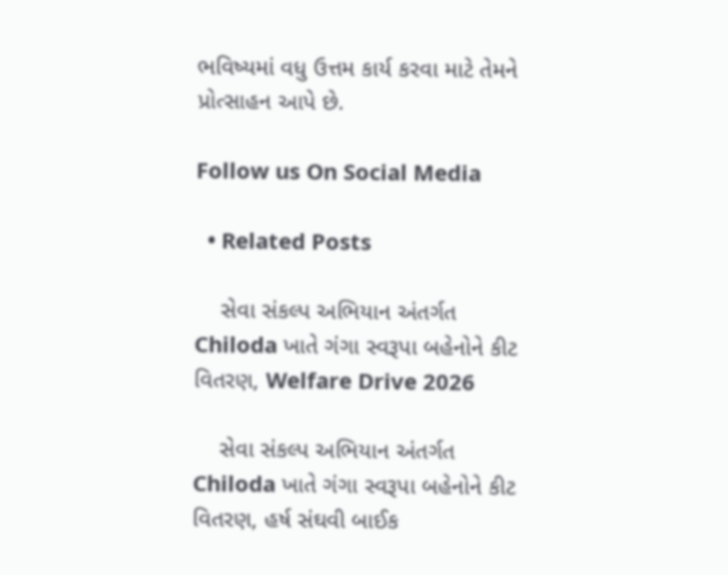ભવિષ્યમાં વધુ ઉત્તમ કાર્ય કરવા માટે તેમને પ્રોત્સાહન આપે છે.

Follow us On Social Media

  • Related Posts

    સેવા સંકલ્પ અભિયાન અંતર્ગત Chiloda ખાતે ગંગા સ્વરૂપા બહેનોને કીટ વિતરણ, Welfare Drive 2026

    સેવા સંકલ્પ અભિયાન અંતર્ગત Chiloda ખાતે ગંગા સ્વરૂપા બહેનોને કીટ વિતરણ, હર્ષ સંઘવી બાઈક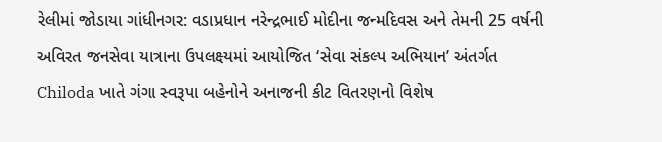રેલીમાં જોડાયા ગાંધીનગર: વડાપ્રધાન નરેન્દ્રભાઈ મોદીના જન્મદિવસ અને તેમની 25 વર્ષની અવિરત જનસેવા યાત્રાના ઉપલક્ષ્યમાં આયોજિત ‘સેવા સંકલ્પ અભિયાન’ અંતર્ગત Chiloda ખાતે ગંગા સ્વરૂપા બહેનોને અનાજની કીટ વિતરણનો વિશેષ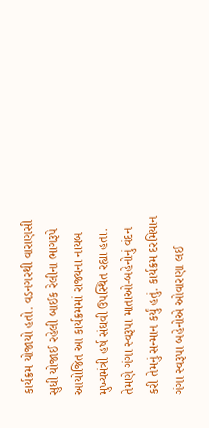કાર્યક્રમ યોજાયો હતો. વડનગરથી વારાણસી સુધી યોજાઈ રહેલી બાઈક રેલીના ભાગરૂપે આયોજિત આ કાર્યક્રમમાં રાજ્યના નાયબ મુખ્યમંત્રી હર્ષ સંઘવી ઉપસ્થિત રહ્યા હતા. તેમણે ગંગા સ્વરૂપા માતાઓ-બહેનોનું વંદન કરી તેમનું સન્માન કર્યું હતું. કાર્યક્રમ દરમિયાન ગંગા સ્વરૂપા બહેનોએ ઓવારણા લઈ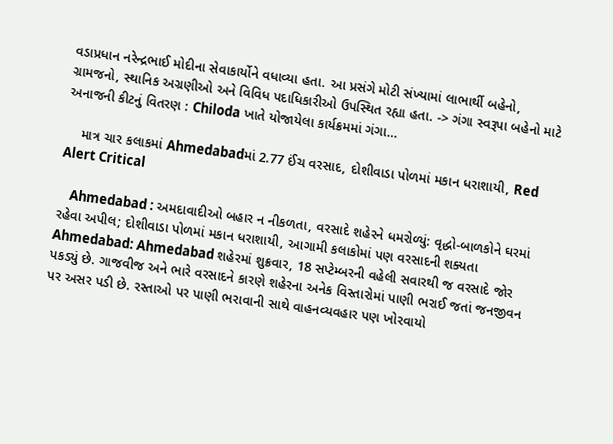વડાપ્રધાન નરેન્દ્રભાઈ મોદીના સેવાકાર્યોને વધાવ્યા હતા. આ પ્રસંગે મોટી સંખ્યામાં લાભાર્થી બહેનો, ગ્રામજનો, સ્થાનિક અગ્રણીઓ અને વિવિધ પદાધિકારીઓ ઉપસ્થિત રહ્યા હતા. -> ગંગા સ્વરૂપા બહેનો માટે અનાજની કીટનું વિતરણ : Chiloda ખાતે યોજાયેલા કાર્યક્રમમાં ગંગા…

    માત્ર ચાર કલાકમાં Ahmedabadમાં 2.77 ઈંચ વરસાદ, દોશીવાડા પોળમાં મકાન ધરાશાયી, Red Alert Critical

    Ahmedabad : અમદાવાદીઓ બહાર ન નીકળતા, વરસાદે શહેરને ધમરોળ્યું: વૃદ્ધો-બાળકોને ઘરમાં રહેવા અપીલ; દોશીવાડા પોળમાં મકાન ધરાશાયી, આગામી કલાકોમાં પણ વરસાદની શક્યતા Ahmedabad: Ahmedabad શહેરમાં શુક્રવાર, 18 સપ્ટેમ્બરની વહેલી સવારથી જ વરસાદે જોર પકડ્યું છે. ગાજવીજ અને ભારે વરસાદને કારણે શહેરના અનેક વિસ્તારોમાં પાણી ભરાઈ જતાં જનજીવન પર અસર પડી છે. રસ્તાઓ પર પાણી ભરાવાની સાથે વાહનવ્યવહાર પણ ખોરવાયો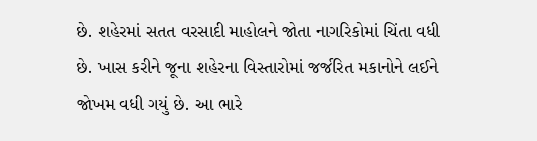છે. શહેરમાં સતત વરસાદી માહોલને જોતા નાગરિકોમાં ચિંતા વધી છે. ખાસ કરીને જૂના શહેરના વિસ્તારોમાં જર્જરિત મકાનોને લઈને જોખમ વધી ગયું છે. આ ભારે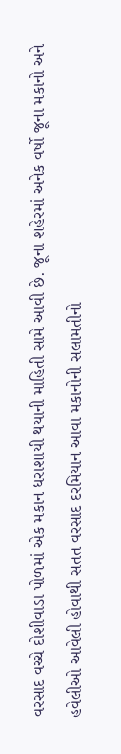વરસાદ વચ્ચે દોશીવાડા પોળમાં એક મકાન ધરાશાયી થયાની માહિતી સામે આવી છે. જૂના શહેરમાં અનેક વર્ષો જૂના મકાનો અને હવેલીઓ આવેલી હોવાથી સતત વરસાદ દરમિયાન આવા મકાનોની સલામતીનો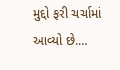મુદ્દો ફરી ચર્ચામાં આવ્યો છે.…